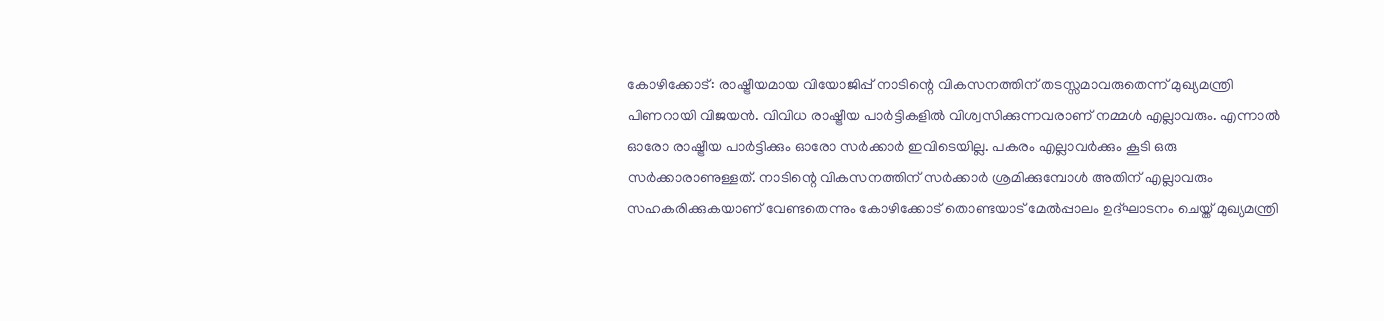കോഴിക്കോട്: രാഷ്ട്രീയമായ വിയോജിപ്പ് നാടിന്റെ വികസനത്തിന് തടസ്സമാവരുതെന്ന് മുഖ്യമന്ത്രി പിണറായി വിജയൻ. വിവിധ രാഷ്ട്രീയ പാർട്ടികളിൽ വിശ്വസിക്കുന്നവരാണ് നമ്മൾ എല്ലാവരും. എന്നാൽ ഓരോ രാഷ്ട്രീയ പാർട്ടിക്കും ഓരോ സർക്കാർ ഇവിടെയില്ല. പകരം എല്ലാവർക്കും കൂടി ഒരു സർക്കാരാണുള്ളത്. നാടിന്റെ വികസനത്തിന് സർക്കാർ ശ്രമിക്കുമ്പോൾ അതിന് എല്ലാവരും സഹകരിക്കുകയാണ് വേണ്ടതെന്നും കോഴിക്കോട് തൊണ്ടയാട് മേൽപ്പാലം ഉദ്ഘാടനം ചെയ്ത് മുഖ്യമന്ത്രി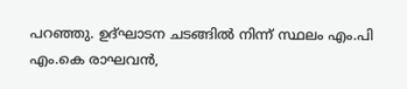പറഞ്ഞു. ഉദ്ഘാടന ചടങ്ങിൽ നിന്ന് സ്ഥലം എം.പി എം.കെ രാഘവൻ,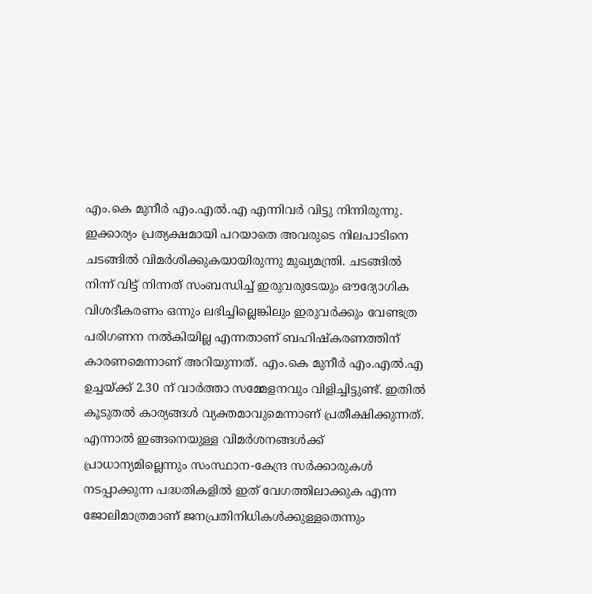എം.കെ മുനീർ എം.എൽ.എ എന്നിവർ വിട്ടു നിന്നിരുന്നു. ഇക്കാര്യം പ്രത്യക്ഷമായി പറയാതെ അവരുടെ നിലപാടിനെ ചടങ്ങിൽ വിമർശിക്കുകയായിരുന്നു മുഖ്യമന്ത്രി. ചടങ്ങിൽ നിന്ന് വിട്ട് നിന്നത് സംബന്ധിച്ച് ഇരുവരുടേയും ഔദ്യോഗിക വിശദീകരണം ഒന്നും ലഭിച്ചില്ലെങ്കിലും ഇരുവർക്കും വേണ്ടത്ര പരിഗണന നൽകിയില്ല എന്നതാണ് ബഹിഷ്കരണത്തിന് കാരണമെന്നാണ് അറിയുന്നത്. എം.കെ മുനീർ എം.എൽ.എ ഉച്ചയ്ക്ക് 2.30 ന് വാർത്താ സമ്മേളനവും വിളിച്ചിട്ടുണ്ട്. ഇതിൽ കൂടുതൽ കാര്യങ്ങൾ വ്യക്തമാവുമെന്നാണ് പ്രതീക്ഷിക്കുന്നത്. എന്നാൽ ഇങ്ങനെയുള്ള വിമർശനങ്ങൾക്ക് പ്രാധാന്യമില്ലെന്നും സംസ്ഥാന-കേന്ദ്ര സർക്കാരുകൾ നടപ്പാക്കുന്ന പദ്ധതികളിൽ ഇത് വേഗത്തിലാക്കുക എന്ന ജോലിമാത്രമാണ് ജനപ്രതിനിധികൾക്കുള്ളതെന്നും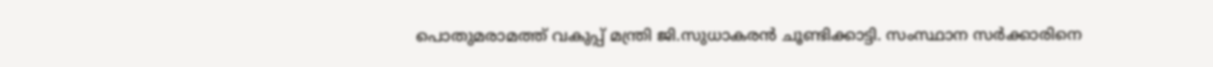പൊതുമരാമത്ത് വകുപ്പ് മന്ത്രി ജി.സുധാകരൻ ചൂണ്ടിക്കാട്ടി. സംസ്ഥാന സർക്കാരിനെ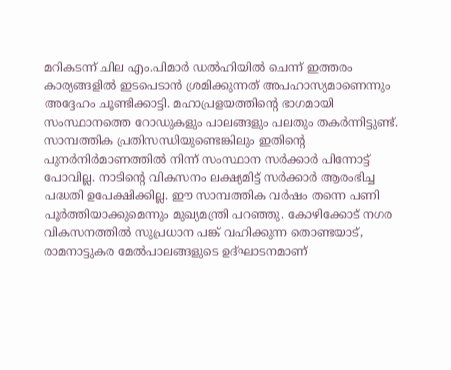മറികടന്ന് ചില എം.പിമാർ ഡൽഹിയിൽ ചെന്ന് ഇത്തരം കാര്യങ്ങളിൽ ഇടപെടാൻ ശ്രമിക്കുന്നത് അപഹാസ്യമാണെന്നും അദ്ദേഹം ചൂണ്ടിക്കാട്ടി. മഹാപ്രളയത്തിന്റെ ഭാഗമായി സംസ്ഥാനത്തെ റോഡുകളും പാലങ്ങളും പലതും തകർന്നിട്ടുണ്ട്. സാമ്പത്തിക പ്രതിസന്ധിയുണ്ടെങ്കിലും ഇതിന്റെ പുനർനിർമാണത്തിൽ നിന്ന് സംസ്ഥാന സർക്കാർ പിന്നോട്ട് പോവില്ല. നാടിന്റെ വികസനം ലക്ഷ്യമിട്ട് സർക്കാർ ആരംഭിച്ച പദ്ധതി ഉപേക്ഷിക്കില്ല. ഈ സാമ്പത്തിക വർഷം തന്നെ പണി പൂർത്തിയാക്കുമെന്നും മുഖ്യമന്ത്രി പറഞ്ഞു. കോഴിക്കോട് നഗര വികസനത്തിൽ സുപ്രധാന പങ്ക് വഹിക്കുന്ന തൊണ്ടയാട്, രാമനാട്ടുകര മേൽപാലങ്ങളുടെ ഉദ്ഘാടനമാണ്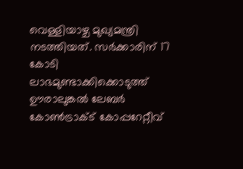വെള്ളിയാഴ്ച മുഖ്യമന്ത്രി നടത്തിയത്. സർക്കാരിന് 17 കോടി ലാഭമുണ്ടാക്കിക്കൊടുത്ത് ഊരാലുങ്കൽ ലേബർ കോൺട്രാക്ട് കോപ്പറേറ്റീവ്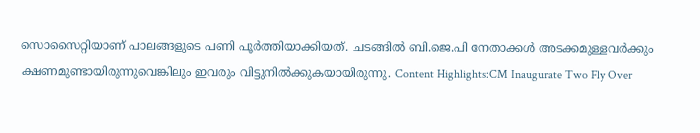സൊസൈറ്റിയാണ് പാലങ്ങളുടെ പണി പൂർത്തിയാക്കിയത്. ചടങ്ങിൽ ബി.ജെ.പി നേതാക്കൾ അടക്കമുള്ളവർക്കും ക്ഷണമുണ്ടായിരുന്നുവെങ്കിലും ഇവരും വിട്ടുനിൽക്കുകയായിരുന്നു. Content Highlights:CM Inaugurate Two Fly Over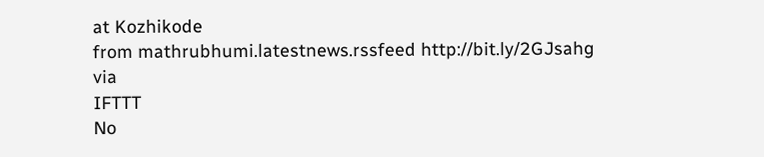at Kozhikode
from mathrubhumi.latestnews.rssfeed http://bit.ly/2GJsahg
via
IFTTT
No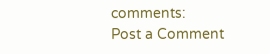comments:
Post a Comment